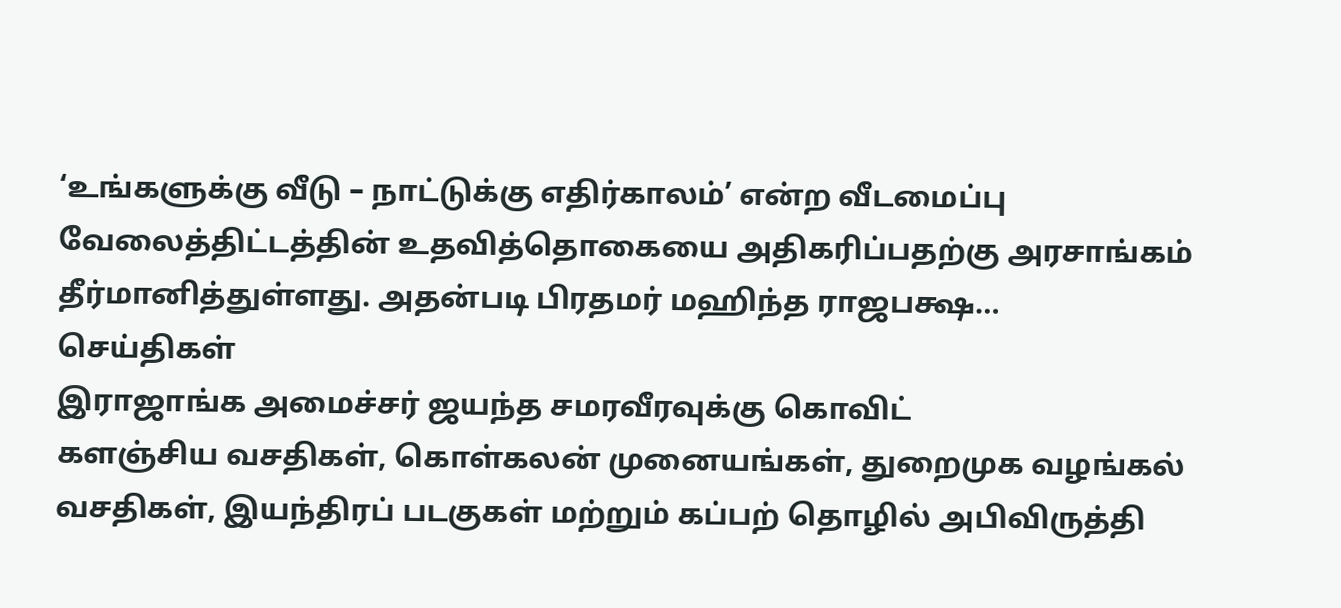‘உங்களுக்கு வீடு – நாட்டுக்கு எதிர்காலம்’ என்ற வீடமைப்பு வேலைத்திட்டத்தின் உதவித்தொகையை அதிகரிப்பதற்கு அரசாங்கம் தீர்மானித்துள்ளது. அதன்படி பிரதமர் மஹிந்த ராஜபக்ஷ…
செய்திகள்
இராஜாங்க அமைச்சர் ஜயந்த சமரவீரவுக்கு கொவிட்
களஞ்சிய வசதிகள், கொள்கலன் முனையங்கள், துறைமுக வழங்கல் வசதிகள், இயந்திரப் படகுகள் மற்றும் கப்பற் தொழில் அபிவிருத்தி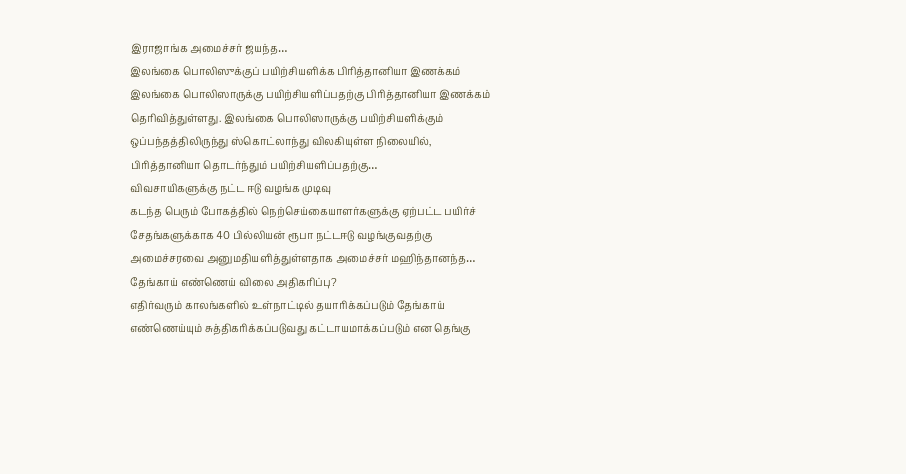இராஜாங்க அமைச்சர் ஜயந்த…
இலங்கை பொலிஸுக்குப் பயிற்சியளிக்க பிரித்தானியா இணக்கம்
இலங்கை பொலிஸாருக்கு பயிற்சியளிப்பதற்கு பிரித்தானியா இணக்கம் தெரிவித்துள்ளது. இலங்கை பொலிஸாருக்கு பயிற்சியளிக்கும் ஒப்பந்தத்திலிருந்து ஸ்கொட்லாந்து விலகியுள்ள நிலையில், பிரித்தானியா தொடர்ந்தும் பயிற்சியளிப்பதற்கு…
விவசாயிகளுக்கு நட்ட ஈடு வழங்க முடிவு
கடந்த பெரும் போகத்தில் நெற்செய்கையாளர்களுக்கு ஏற்பட்ட பயிர்ச் சேதங்களுக்காக 40 பில்லியன் ரூபா நட்டஈடு வழங்குவதற்கு அமைச்சரவை அனுமதியளித்துள்ளதாக அமைச்சர் மஹிந்தானந்த…
தேங்காய் எண்ணெய் விலை அதிகரிப்பு?
எதிர்வரும் காலங்களில் உள்நாட்டில் தயாரிக்கப்படும் தேங்காய் எண்ணெய்யும் சுத்திகரிக்கப்படுவது கட்டாயமாக்கப்படும் என தெங்கு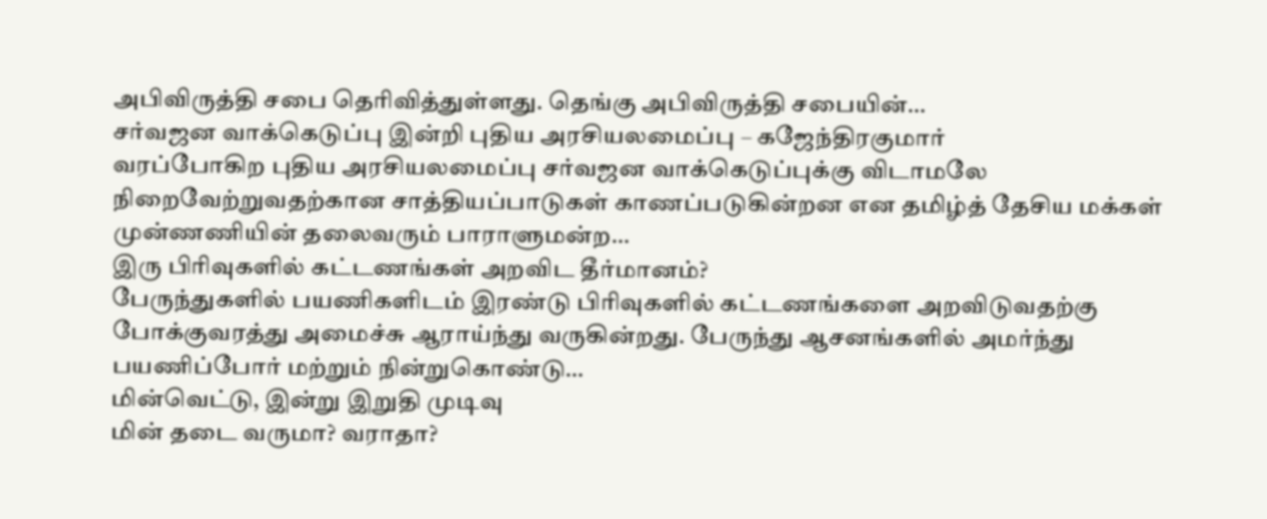அபிவிருத்தி சபை தெரிவித்துள்ளது. தெங்கு அபிவிருத்தி சபையின்…
சர்வஜன வாக்கெடுப்பு இன்றி புதிய அரசியலமைப்பு – கஜேந்திரகுமார்
வரப்போகிற புதிய அரசியலமைப்பு சர்வஜன வாக்கெடுப்புக்கு விடாமலே நிறைவேற்றுவதற்கான சாத்தியப்பாடுகள் காணப்படுகின்றன என தமிழ்த் தேசிய மக்கள் முன்ணணியின் தலைவரும் பாராளுமன்ற…
இரு பிரிவுகளில் கட்டணங்கள் அறவிட தீர்மானம்?
பேருந்துகளில் பயணிகளிடம் இரண்டு பிரிவுகளில் கட்டணங்களை அறவிடுவதற்கு போக்குவரத்து அமைச்சு ஆராய்ந்து வருகின்றது. பேருந்து ஆசனங்களில் அமர்ந்து பயணிப்போர் மற்றும் நின்றுகொண்டு…
மின்வெட்டு, இன்று இறுதி முடிவு
மின் தடை வருமா? வராதா?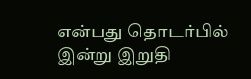என்பது தொடர்பில் இன்று இறுதி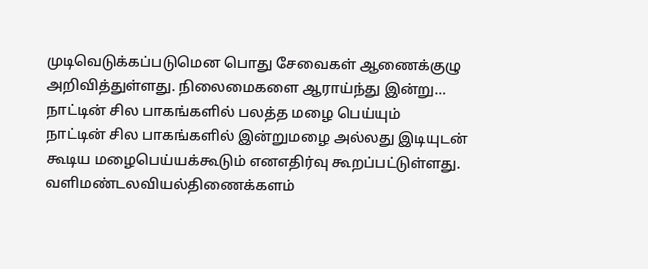முடிவெடுக்கப்படுமென பொது சேவைகள் ஆணைக்குழு அறிவித்துள்ளது. நிலைமைகளை ஆராய்ந்து இன்று…
நாட்டின் சில பாகங்களில் பலத்த மழை பெய்யும்
நாட்டின் சில பாகங்களில் இன்றுமழை அல்லது இடியுடன் கூடிய மழைபெய்யக்கூடும் எனஎதிர்வு கூறப்பட்டுள்ளது. வளிமண்டலவியல்திணைக்களம்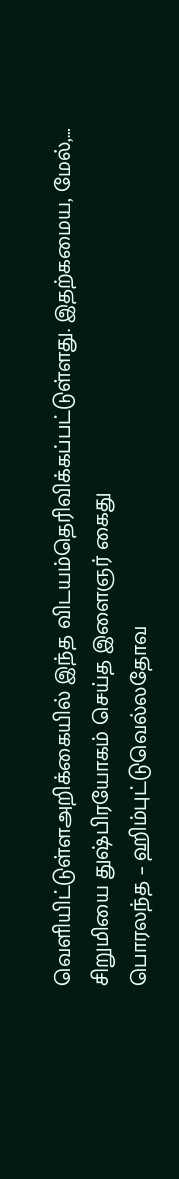வெளியிட்டுள்ளஅறிக்கையில் இந்த விடயம்தெரிவிக்கப்பட்டுள்ளது. இதற்கமைய, மேல்,…
சிறுமியை துஷ்பிரயோகம் செய்த இளைஞர் கைது
பொரலந்த – ஹிம்புட்டுவெல்லதோவ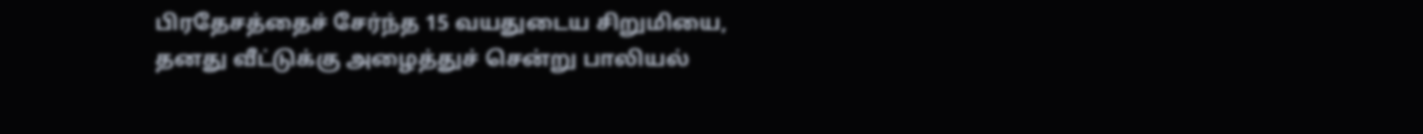பிரதேசத்தைச் சேர்ந்த 15 வயதுடைய சிறுமியை, தனது வீட்டுக்கு அழைத்துச் சென்று பாலியல்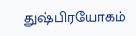துஷ்பிரயோகம்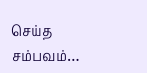செய்த சம்பவம்…